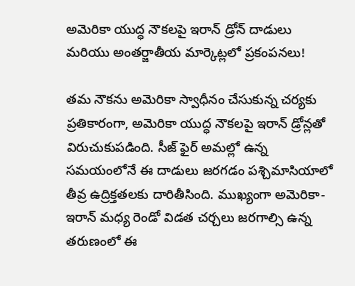అమెరికా యుద్ధ నౌకలపై ఇరాన్ డ్రోన్ దాడులు మరియు అంతర్జాతీయ మార్కెట్లలో ప్రకంపనలు!

తమ నౌకను అమెరికా స్వాధీనం చేసుకున్న చర్యకు ప్రతికారంగా, అమెరికా యుద్ధ నౌకలపై ఇరాన్ డ్రోన్లతో విరుచుకుపడింది. సీజ్ ఫైర్ అమల్లో ఉన్న సమయంలోనే ఈ దాడులు జరగడం పశ్చిమాసియాలో తీవ్ర ఉద్రిక్తతలకు దారితీసింది. ముఖ్యంగా అమెరికా-ఇరాన్ మధ్య రెండో విడత చర్చలు జరగాల్సి ఉన్న తరుణంలో ఈ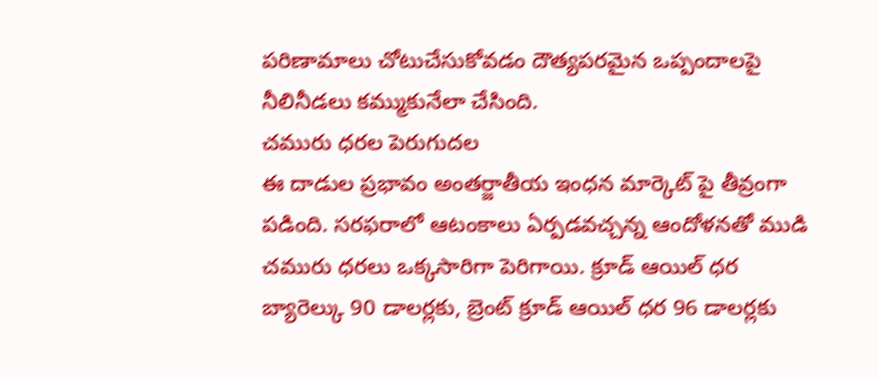పరిణామాలు చోటుచేసుకోవడం దౌత్యపరమైన ఒప్పందాలపై నీలినీడలు కమ్ముకునేలా చేసింది.
చమురు ధరల పెరుగుదల
ఈ దాడుల ప్రభావం అంతర్జాతీయ ఇంధన మార్కెట్ పై తీవ్రంగా పడింది. సరఫరాలో ఆటంకాలు ఏర్పడవచ్చన్న ఆందోళనతో ముడి చమురు ధరలు ఒక్కసారిగా పెరిగాయి. క్రూడ్ ఆయిల్ ధర బ్యారెల్కు 90 డాలర్లకు, బ్రెంట్ క్రూడ్ ఆయిల్ ధర 96 డాలర్లకు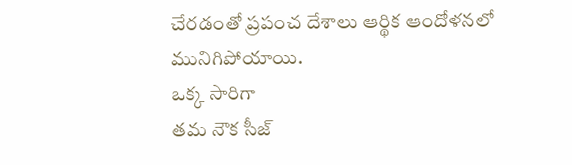చేరడంతో ప్రపంచ దేశాలు ఆర్థిక ఆందోళనలో మునిగిపోయాయి.
ఒక్క సారిగా
తమ నౌక సీజ్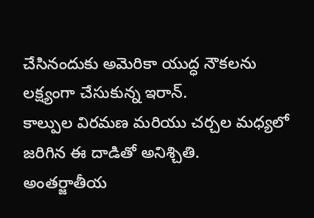చేసినందుకు అమెరికా యుద్ధ నౌకలను లక్ష్యంగా చేసుకున్న ఇరాన్.
కాల్పుల విరమణ మరియు చర్చల మధ్యలో జరిగిన ఈ దాడితో అనిశ్చితి.
అంతర్జాతీయ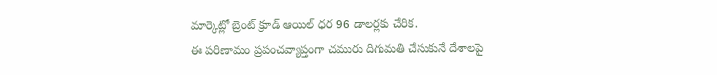మార్కెట్లో బ్రెంట్ క్రూడ్ ఆయిల్ ధర 96 డాలర్లకు చేరిక.
ఈ పరిణామం ప్రపంచవ్యాప్తంగా చమురు దిగుమతి చేసుకునే దేశాలపై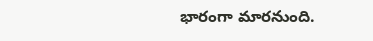భారంగా మారనుంది.